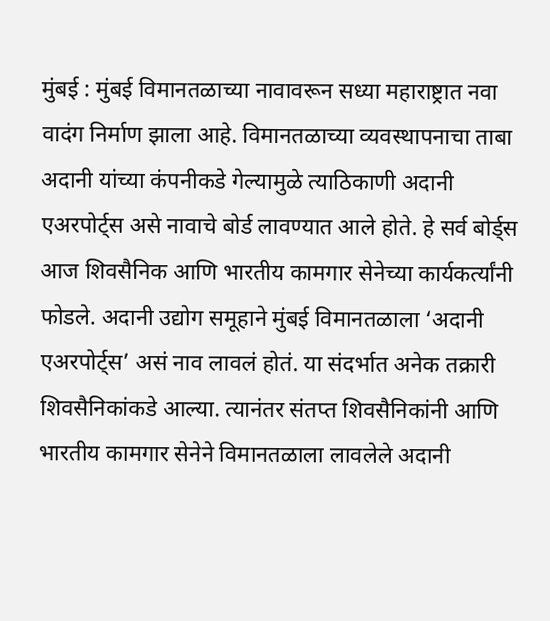मुंबई : मुंबई विमानतळाच्या नावावरून सध्या महाराष्ट्रात नवा वादंग निर्माण झाला आहे. विमानतळाच्या व्यवस्थापनाचा ताबा अदानी यांच्या कंपनीकडे गेल्यामुळे त्याठिकाणी अदानी एअरपोर्ट्स असे नावाचे बोर्ड लावण्यात आले होते. हे सर्व बोर्ड्स आज शिवसैनिक आणि भारतीय कामगार सेनेच्या कार्यकर्त्यांनी फोडले. अदानी उद्योग समूहाने मुंबई विमानतळाला ‘अदानी एअरपोर्ट्स’ असं नाव लावलं होतं. या संदर्भात अनेक तक्रारी शिवसैनिकांकडे आल्या. त्यानंतर संतप्त शिवसैनिकांनी आणि भारतीय कामगार सेनेने विमानतळाला लावलेले अदानी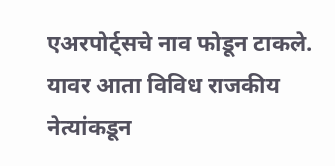एअरपोर्ट्सचे नाव फोडून टाकले.
यावर आता विविध राजकीय नेत्यांकडून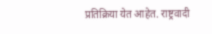प्रतिक्रिया येत आहेत. राष्ट्रवादी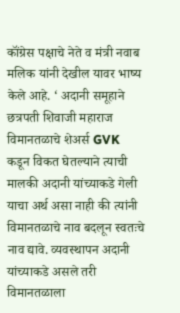कॉंग्रेस पक्षाचे नेते व मंत्री नवाब मलिक यांनी देखील यावर भाष्य केले आहे. ‘ अदानी समूहाने छत्रपती शिवाजी महाराज विमानतळाचे शेअर्स GVK कडून विकत घेतल्याने त्याची मालकी अदानी यांच्याकडे गेली याचा अर्थ असा नाही की त्यांनी विमानतळाचे नाव बदलून स्वतःचे नाव द्यावे. व्यवस्थापन अदानी यांच्याकडे असले तरी विमानतळाला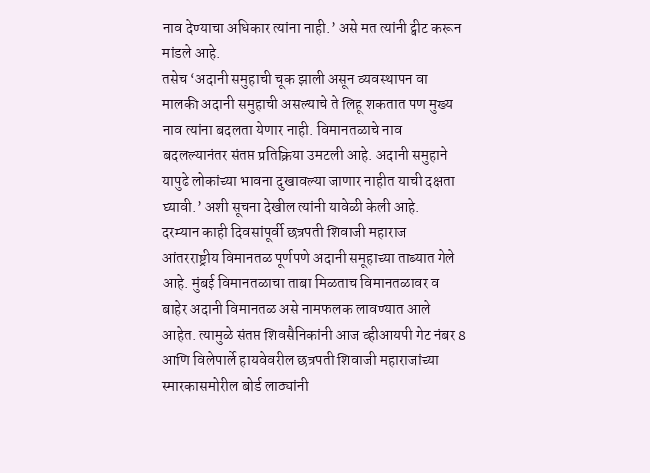नाव देण्याचा अधिकार त्यांना नाही.’ असे मत त्यांनी ट्वीट करून मांडले आहे.
तसेच ‘अदानी समुहाची चूक झाली असून व्यवस्थापन वा मालकी अदानी समुहाची असल्याचे ते लिहू शकतात पण मुख्य नाव त्यांना बदलता येणार नाही. विमानतळाचे नाव बदलल्यानंतर संतप्त प्रतिक्रिया उमटली आहे. अदानी समुहाने यापुढे लोकांच्या भावना दुखावल्या जाणार नाहीत याची दक्षता घ्यावी.’ अशी सूचना देखील त्यांनी यावेळी केली आहे.
दरम्यान काही दिवसांपूर्वी छत्रपती शिवाजी महाराज आंतरराष्ट्रीय विमानतळ पूर्णपणे अदानी समूहाच्या ताब्यात गेले आहे. मुंबई विमानतळाचा ताबा मिळताच विमानतळावर व बाहेर अदानी विमानतळ असे नामफलक लावण्यात आले आहेत. त्यामुळे संतप्त शिवसैनिकांनी आज व्हीआयपी गेट नंबर 8 आणि विलेपार्ले हायवेवरील छत्रपती शिवाजी महाराजांच्या स्मारकासमोरील बोर्ड लाठ्यांनी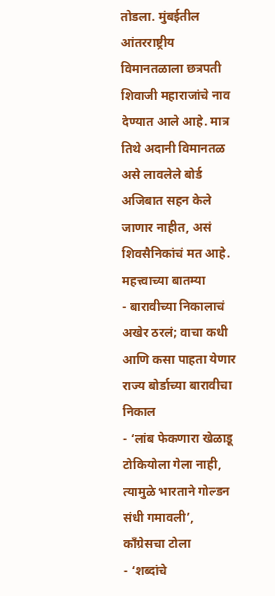तोडला. मुंबईतील आंतरराष्ट्रीय विमानतळाला छत्रपती शिवाजी महाराजांचे नाव देण्यात आले आहे. मात्र तिथे अदानी विमानतळ असे लावलेले बोर्ड अजिबात सहन केले जाणार नाहीत, असं शिवसैनिकांचं मत आहे.
महत्त्वाच्या बातम्या
- बारावीच्या निकालाचं अखेर ठरलं; वाचा कधी आणि कसा पाहता येणार राज्य बोर्डाच्या बारावीचा निकाल
- ‘लांब फेकणारा खेळाडू टोकियोला गेला नाही, त्यामुळे भारताने गोल्डन संधी गमावली’, काँग्रेसचा टोला
- ‘शब्दांचे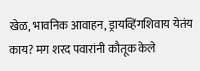खेळ, भावनिक आवाहन, ड्रायव्हिंगशिवाय येतंय काय? मग शरद पवारांनी कौतूक केले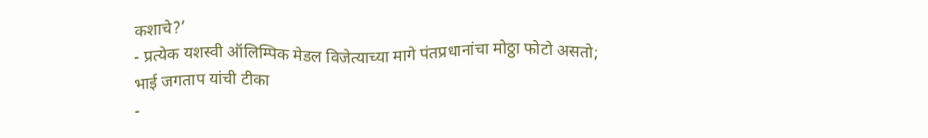कशाचे?’
- प्रत्येक यशस्वी ऑलिम्पिक मेडल विजेत्याच्या मागे पंतप्रधानांचा मोठ्ठा फोटो असतो; भाई जगताप यांची टीका
-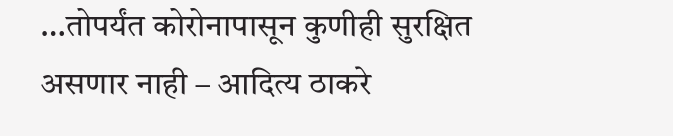…तोपर्यंत कोरोनापासून कुणीही सुरक्षित असणार नाही – आदित्य ठाकरे